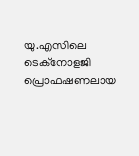യു.എസിലെ ടെക്നോളജി പ്രൊഫഷണലായ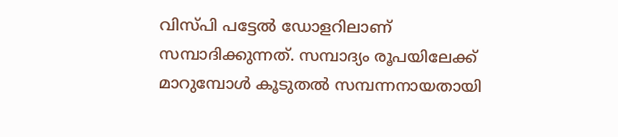വിസ്പി പട്ടേൽ ഡോളറിലാണ് സമ്പാദിക്കുന്നത്. സമ്പാദ്യം രൂപയിലേക്ക് മാറുമ്പോൾ കൂടുതൽ സമ്പന്നനായതായി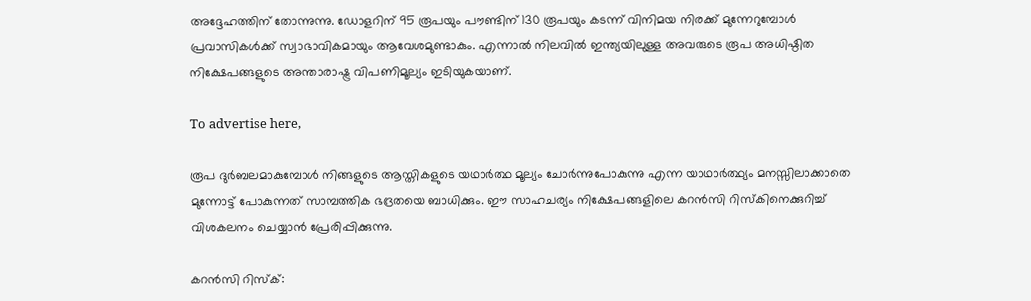അദ്ദേഹത്തിന് തോന്നുന്നു. ഡോളറിന് 95 രൂപയും പൗണ്ടിന് 130 രൂപയും കടന്ന് വിനിമയ നിരക്ക് മുന്നേറുമ്പോൾ പ്രവാസികൾക്ക് സ്വാഭാവികമായും ആവേശമുണ്ടാകും. എന്നാൽ നിലവിൽ ഇന്ത്യയിലുള്ള അവരുടെ രൂപ അധിഷ്ഠിത നിക്ഷേപങ്ങളുടെ അന്താരാഷ്ട്ര വിപണിമൂല്യം ഇടിയുകയാണ്.

To advertise here,

രൂപ ദുർബലമാകുമ്പോൾ നിങ്ങളുടെ ആസ്തികളുടെ യഥാർത്ഥ മൂല്യം ചോർന്നുപോകുന്നു എന്ന യാഥാർത്ഥ്യം മനസ്സിലാക്കാതെ മുന്നോട്ട് പോകുന്നത് സാമ്പത്തിക ഭദ്രതയെ ബാധിക്കും. ഈ സാഹചര്യം നിക്ഷേപങ്ങളിലെ കറൻസി റിസ്കിനെക്കുറിച്ച് വിശകലനം ചെയ്യാൻ പ്രേരിപ്പിക്കുന്നു.

കറൻസി റിസ്ക്: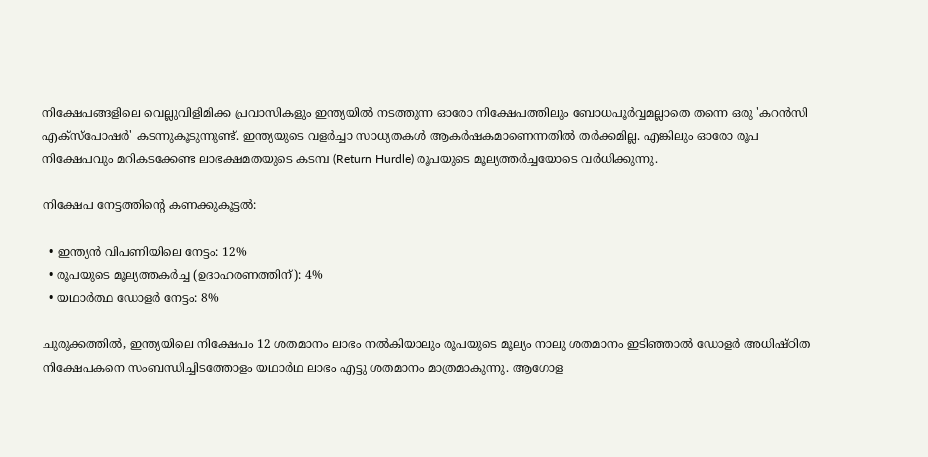നിക്ഷേപങ്ങളിലെ വെല്ലുവിളിമിക്ക പ്രവാസികളും ഇന്ത്യയിൽ നടത്തുന്ന ഓരോ നിക്ഷേപത്തിലും ബോധപൂർവ്വമല്ലാതെ തന്നെ ഒരു 'കറൻസി എക്സ്പോഷർ' കടന്നുകൂടുന്നുണ്ട്. ഇന്ത്യയുടെ വളർച്ചാ സാധ്യതകൾ ആകർഷകമാണെന്നതിൽ തർക്കമില്ല. എങ്കിലും ഓരോ രൂപ നിക്ഷേപവും മറികടക്കേണ്ട ലാഭക്ഷമതയുടെ കടമ്പ (Return Hurdle) രൂപയുടെ മൂല്യത്തർച്ചയോടെ വർധിക്കുന്നു.

നിക്ഷേപ നേട്ടത്തിന്റെ കണക്കുകൂട്ടൽ:

  • ഇന്ത്യൻ വിപണിയിലെ നേട്ടം: 12%
  • രൂപയുടെ മൂല്യത്തകർച്ച (ഉദാഹരണത്തിന്): 4%
  • യഥാർത്ഥ ഡോളർ നേട്ടം: 8%

ചുരുക്കത്തിൽ, ഇന്ത്യയിലെ നിക്ഷേപം 12 ശതമാനം ലാഭം നൽകിയാലും രൂപയുടെ മൂല്യം നാലു ശതമാനം ഇടിഞ്ഞാൽ ഡോളർ അധിഷ്ഠിത നിക്ഷേപകനെ സംബന്ധിച്ചിടത്തോളം യഥാർഥ ലാഭം എട്ടു ശതമാനം മാത്രമാകുന്നു. ആഗോള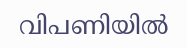വിപണിയിൽ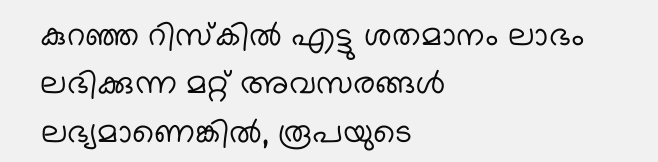കുറഞ്ഞ റിസ്കിൽ എട്ടു ശതമാനം ലാഭം ലഭിക്കുന്ന മറ്റ് അവസരങ്ങൾ ലഭ്യമാണെങ്കിൽ, രൂപയുടെ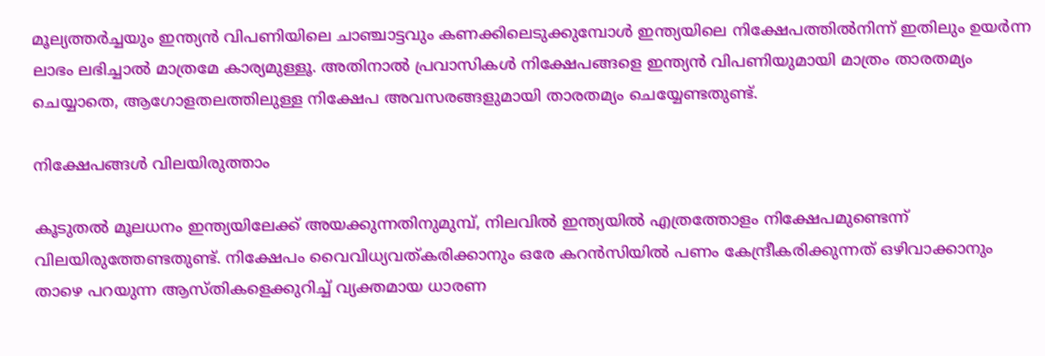മൂല്യത്തർച്ചയും ഇന്ത്യൻ വിപണിയിലെ ചാഞ്ചാട്ടവും കണക്കിലെടുക്കുമ്പോൾ ഇന്ത്യയിലെ നിക്ഷേപത്തിൽനിന്ന് ഇതിലും ഉയർന്ന ലാഭം ലഭിച്ചാൽ മാത്രമേ കാര്യമുള്ളൂ. അതിനാൽ പ്രവാസികൾ നിക്ഷേപങ്ങളെ ഇന്ത്യൻ വിപണിയുമായി മാത്രം താരതമ്യം ചെയ്യാതെ, ആഗോളതലത്തിലുള്ള നിക്ഷേപ അവസരങ്ങളുമായി താരതമ്യം ചെയ്യേണ്ടതുണ്ട്.

നിക്ഷേപങ്ങൾ വിലയിരുത്താം

കൂടുതൽ മൂലധനം ഇന്ത്യയിലേക്ക് അയക്കുന്നതിനുമുമ്പ്, നിലവിൽ ഇന്ത്യയിൽ എത്രത്തോളം നിക്ഷേപമുണ്ടെന്ന് വിലയിരുത്തേണ്ടതുണ്ട്. നിക്ഷേപം വൈവിധ്യവത്കരിക്കാനും ഒരേ കറൻസിയിൽ പണം കേന്ദ്രീകരിക്കുന്നത് ഒഴിവാക്കാനും താഴെ പറയുന്ന ആസ്തികളെക്കുറിച്ച് വ്യക്തമായ ധാരണ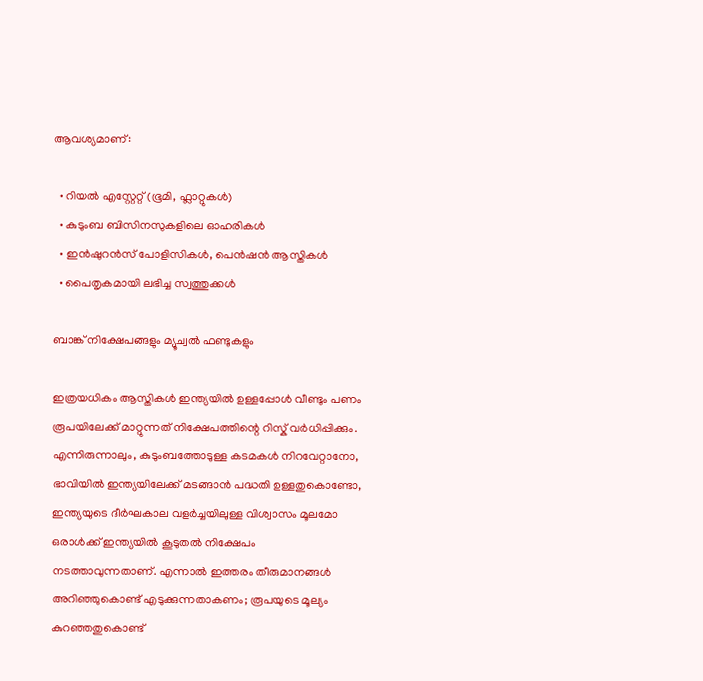ആവശ്യമാണ്:

  • റിയൽ എസ്റ്റേറ്റ് (ഭൂമി, ഫ്ലാറ്റുകൾ)
  • കുടുംബ ബിസിനസുകളിലെ ഓഹരികൾ
  • ഇൻഷുറൻസ് പോളിസികൾ, പെൻഷൻ ആസ്തികൾ
  • പൈതൃകമായി ലഭിച്ച സ്വത്തുക്കൾ

ബാങ്ക് നിക്ഷേപങ്ങളും മ്യൂച്വൽ ഫണ്ടുകളും

ഇത്രയധികം ആസ്തികൾ ഇന്ത്യയിൽ ഉള്ളപ്പോൾ വീണ്ടും പണം രൂപയിലേക്ക് മാറ്റുന്നത് നിക്ഷേപത്തിന്റെ റിസ്ക് വർധിപ്പിക്കും. എന്നിരുന്നാലും, കുടുംബത്തോടുള്ള കടമകൾ നിറവേറ്റാനോ, ഭാവിയിൽ ഇന്ത്യയിലേക്ക് മടങ്ങാൻ പദ്ധതി ഉള്ളതുകൊണ്ടോ, ഇന്ത്യയുടെ ദീർഘകാല വളർച്ചയിലുള്ള വിശ്വാസം മൂലമോ ഒരാൾക്ക് ഇന്ത്യയിൽ കൂടുതൽ നിക്ഷേപം നടത്താവുന്നതാണ്. എന്നാൽ ഇത്തരം തീരുമാനങ്ങൾ അറിഞ്ഞുകൊണ്ട് എടുക്കുന്നതാകണം; രൂപയുടെ മൂല്യം കുറഞ്ഞതുകൊണ്ട്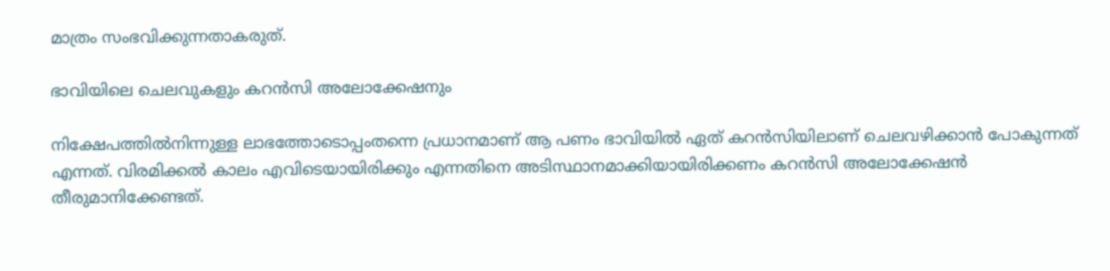മാത്രം സംഭവിക്കുന്നതാകരുത്.

ഭാവിയിലെ ചെലവുകളും കറൻസി അലോക്കേഷനും

നിക്ഷേപത്തിൽനിന്നുള്ള ലാഭത്തോടൊപ്പംതന്നെ പ്രധാനമാണ് ആ പണം ഭാവിയിൽ ഏത് കറൻസിയിലാണ് ചെലവഴിക്കാൻ പോകുന്നത് എന്നത്. വിരമിക്കൽ കാലം എവിടെയായിരിക്കും എന്നതിനെ അടിസ്ഥാനമാക്കിയായിരിക്കണം കറൻസി അലോക്കേഷൻ തീരുമാനിക്കേണ്ടത്.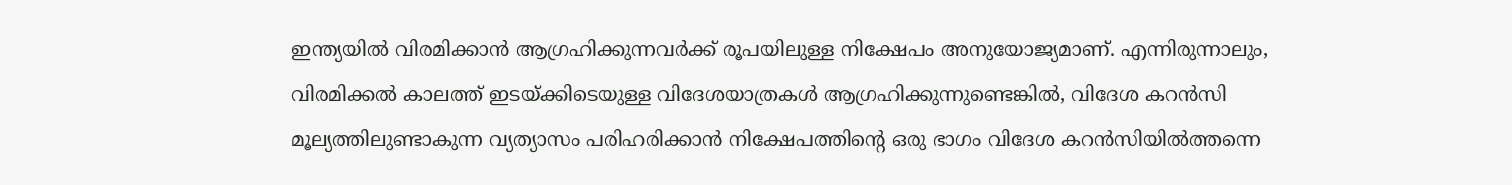ഇന്ത്യയിൽ വിരമിക്കാൻ ആഗ്രഹിക്കുന്നവർക്ക് രൂപയിലുള്ള നിക്ഷേപം അനുയോജ്യമാണ്. എന്നിരുന്നാലും, വിരമിക്കൽ കാലത്ത് ഇടയ്ക്കിടെയുള്ള വിദേശയാത്രകൾ ആഗ്രഹിക്കുന്നുണ്ടെങ്കിൽ, വിദേശ കറൻസി മൂല്യത്തിലുണ്ടാകുന്ന വ്യത്യാസം പരിഹരിക്കാൻ നിക്ഷേപത്തിന്റെ ഒരു ഭാഗം വിദേശ കറൻസിയിൽത്തന്നെ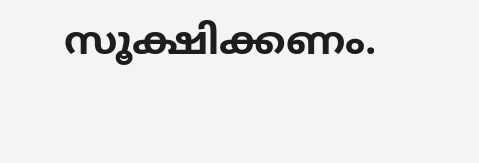സൂക്ഷിക്കണം.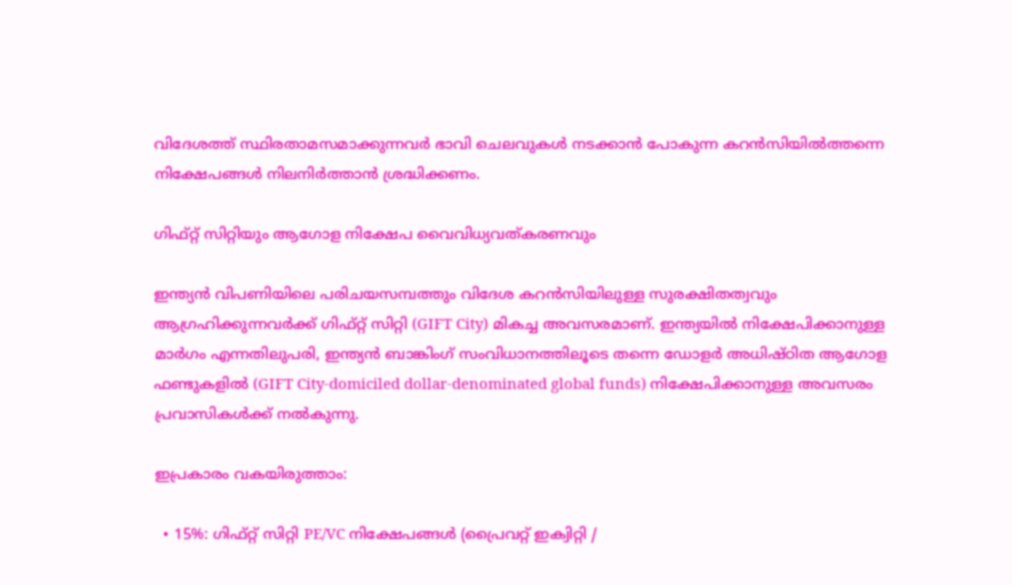വിദേശത്ത് സ്ഥിരതാമസമാക്കുന്നവർ ഭാവി ചെലവുകൾ നടക്കാൻ പോകുന്ന കറൻസിയിൽത്തന്നെ നിക്ഷേപങ്ങൾ നിലനിർത്താൻ ശ്രദ്ധിക്കണം.

ഗിഫ്റ്റ് സിറ്റിയും ആഗോള നിക്ഷേപ വൈവിധ്യവത്കരണവും

ഇന്ത്യൻ വിപണിയിലെ പരിചയസമ്പത്തും വിദേശ കറൻസിയിലുള്ള സുരക്ഷിതത്വവും ആഗ്രഹിക്കുന്നവർക്ക് ഗിഫ്റ്റ് സിറ്റി (GIFT City) മികച്ച അവസരമാണ്. ഇന്ത്യയിൽ നിക്ഷേപിക്കാനുള്ള മാർഗം എന്നതിലുപരി, ഇന്ത്യൻ ബാങ്കിംഗ് സംവിധാനത്തിലൂടെ തന്നെ ഡോളർ അധിഷ്ഠിത ആഗോള ഫണ്ടുകളിൽ (GIFT City-domiciled dollar-denominated global funds) നിക്ഷേപിക്കാനുള്ള അവസരം പ്രവാസികൾക്ക് നൽകുന്നു.

ഇപ്രകാരം വകയിരുത്താം:

  • 15%: ഗിഫ്റ്റ് സിറ്റി PE/VC നിക്ഷേപങ്ങൾ (പ്രൈവറ്റ് ഇക്വിറ്റി /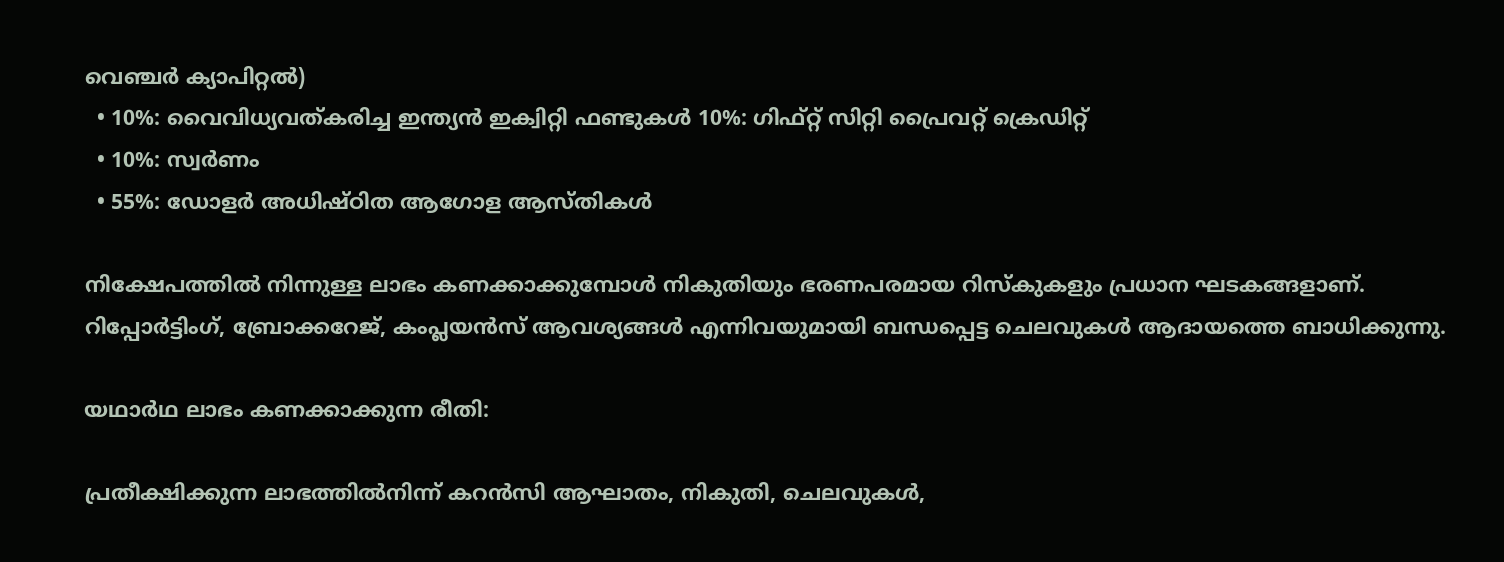വെഞ്ചർ ക്യാപിറ്റൽ)
  • 10%: വൈവിധ്യവത്കരിച്ച ഇന്ത്യൻ ഇക്വിറ്റി ഫണ്ടുകൾ 10%: ഗിഫ്റ്റ് സിറ്റി പ്രൈവറ്റ് ക്രെഡിറ്റ്
  • 10%: സ്വർണം
  • 55%: ഡോളർ അധിഷ്ഠിത ആഗോള ആസ്തികൾ

നിക്ഷേപത്തിൽ നിന്നുള്ള ലാഭം കണക്കാക്കുമ്പോൾ നികുതിയും ഭരണപരമായ റിസ്‌കുകളും പ്രധാന ഘടകങ്ങളാണ്. റിപ്പോർട്ടിംഗ്, ബ്രോക്കറേജ്, കംപ്ലയൻസ് ആവശ്യങ്ങൾ എന്നിവയുമായി ബന്ധപ്പെട്ട ചെലവുകൾ ആദായത്തെ ബാധിക്കുന്നു.

യഥാർഥ ലാഭം കണക്കാക്കുന്ന രീതി:

പ്രതീക്ഷിക്കുന്ന ലാഭത്തിൽനിന്ന് കറൻസി ആഘാതം, നികുതി, ചെലവുകൾ,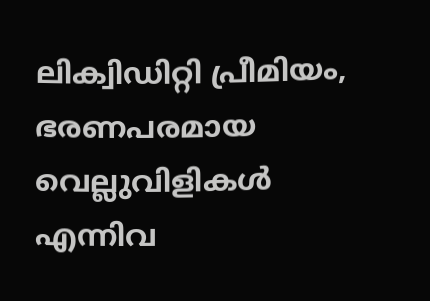ലിക്വിഡിറ്റി പ്രീമിയം, ഭരണപരമായ വെല്ലുവിളികൾ എന്നിവ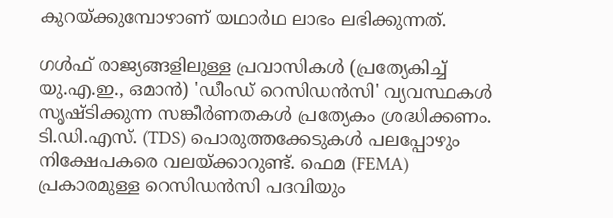കുറയ്ക്കുമ്പോഴാണ് യഥാർഥ ലാഭം ലഭിക്കുന്നത്.

ഗൾഫ് രാജ്യങ്ങളിലുള്ള പ്രവാസികൾ (പ്രത്യേകിച്ച് യു.എ.ഇ., ഒമാൻ) 'ഡീംഡ് റെസിഡൻസി' വ്യവസ്ഥകൾ സൃഷ്ടിക്കുന്ന സങ്കീർണതകൾ പ്രത്യേകം ശ്രദ്ധിക്കണം. ടി.ഡി.എസ്. (TDS) പൊരുത്തക്കേടുകൾ പലപ്പോഴും നിക്ഷേപകരെ വലയ്ക്കാറുണ്ട്. ഫെമ (FEMA) പ്രകാരമുള്ള റെസിഡൻസി പദവിയും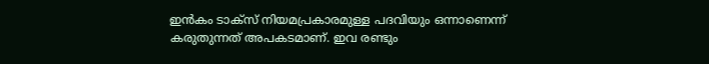ഇൻകം ടാക്സ് നിയമപ്രകാരമുള്ള പദവിയും ഒന്നാണെന്ന് കരുതുന്നത് അപകടമാണ്. ഇവ രണ്ടും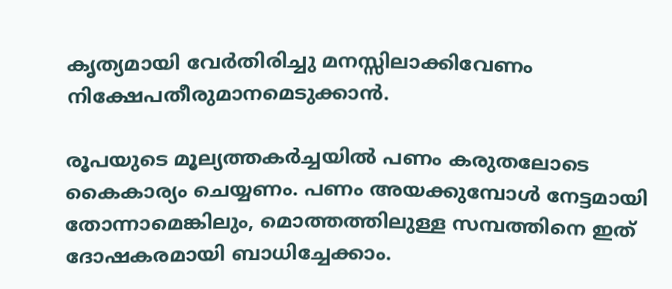കൃത്യമായി വേർതിരിച്ചു മനസ്സിലാക്കിവേണം നിക്ഷേപതീരുമാനമെടുക്കാൻ.

രൂപയുടെ മൂല്യത്തകർച്ചയിൽ പണം കരുതലോടെ കൈകാര്യം ചെയ്യണം. പണം അയക്കുമ്പോൾ നേട്ടമായി തോന്നാമെങ്കിലും, മൊത്തത്തിലുള്ള സമ്പത്തിനെ ഇത് ദോഷകരമായി ബാധിച്ചേക്കാം.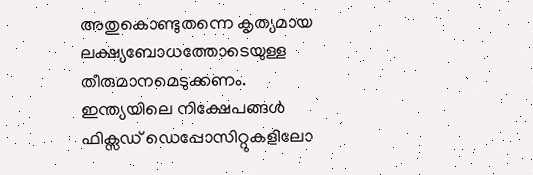അതുകൊണ്ടുതന്നെ കൃത്യമായ ലക്ഷ്യബോധത്തോടെയുള്ള തീരുമാനമെടുക്കണം. ഇന്ത്യയിലെ നിക്ഷേപങ്ങൾ ഫിക്സഡ് ഡെപ്പോസിറ്റുകളിലോ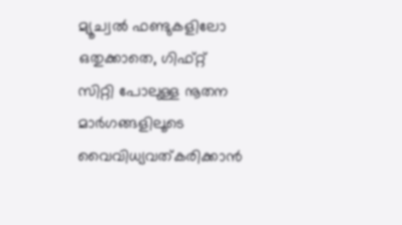മ്യൂച്വൽ ഫണ്ടുകളിലോ ഒതുക്കാതെ, ഗിഫ്റ്റ് സിറ്റി പോലുള്ള നൂതന മാർഗങ്ങളിലൂടെ വൈവിധ്യവത്കരിക്കാൻ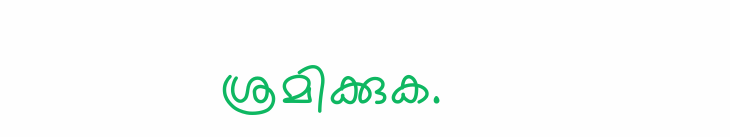ശ്രമിക്കുക.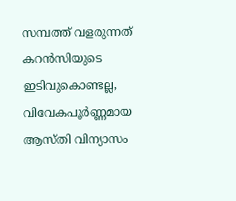സമ്പത്ത് വളരുന്നത് കറൻസിയുടെ ഇടിവുകൊണ്ടല്ല, വിവേകപൂർണ്ണമായ ആസ്തി വിന്യാസം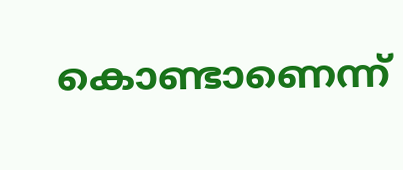കൊണ്ടാണെന്ന്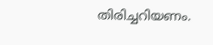തിരിച്ചറിയണം.